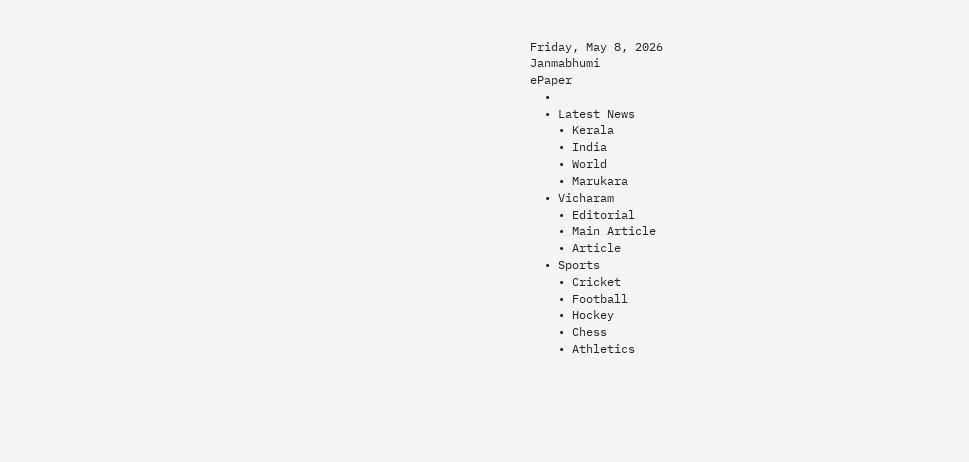Friday, May 8, 2026
Janmabhumi
ePaper
  •
  • Latest News
    • Kerala
    • India
    • World
    • Marukara
  • Vicharam
    • Editorial
    • Main Article
    • Article
  • Sports
    • Cricket
    • Football
    • Hockey
    • Chess
    • Athletics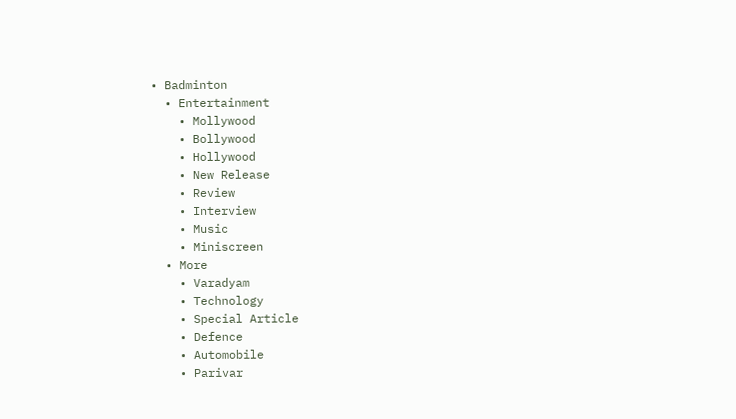• Badminton
  • Entertainment
    • Mollywood
    • Bollywood
    • Hollywood
    • New Release
    • Review
    • Interview
    • Music
    • Miniscreen
  • More
    • Varadyam
    • Technology
    • Special Article
    • Defence
    • Automobile
    • Parivar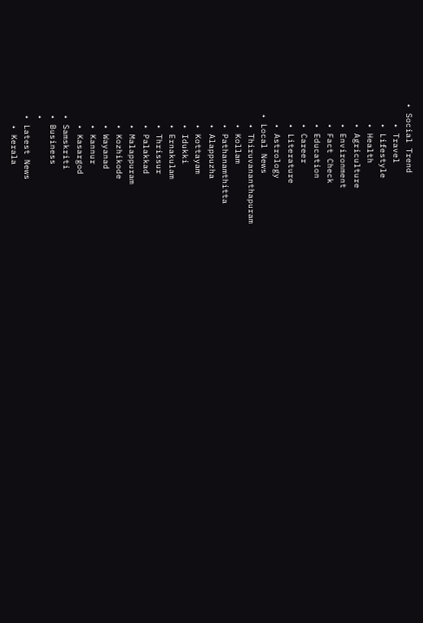• Social Trend
    • Travel
    • Lifestyle
    • Health
    • Agriculture
    • Environment
    • Fact Check
    • Education
    • Career
    • Literature
    • Astrology
  • Local News
    • Thiruvananthapuram
    • Kollam
    • Pathanamthitta
    • Alappuzha
    • Kottayam
    • Idukki
    • Ernakulam
    • Thrissur
    • Palakkad
    • Malappuram
    • Kozhikode
    • Wayanad
    • Kannur
    • Kasargod
  • Samskriti
  • Business
  •
  • Latest News
    • Kerala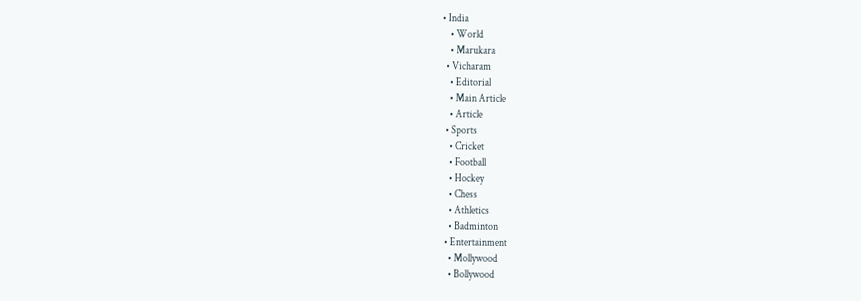• India
    • World
    • Marukara
  • Vicharam
    • Editorial
    • Main Article
    • Article
  • Sports
    • Cricket
    • Football
    • Hockey
    • Chess
    • Athletics
    • Badminton
  • Entertainment
    • Mollywood
    • Bollywood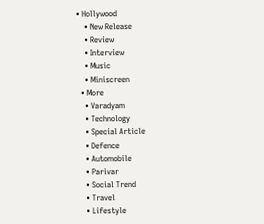• Hollywood
    • New Release
    • Review
    • Interview
    • Music
    • Miniscreen
  • More
    • Varadyam
    • Technology
    • Special Article
    • Defence
    • Automobile
    • Parivar
    • Social Trend
    • Travel
    • Lifestyle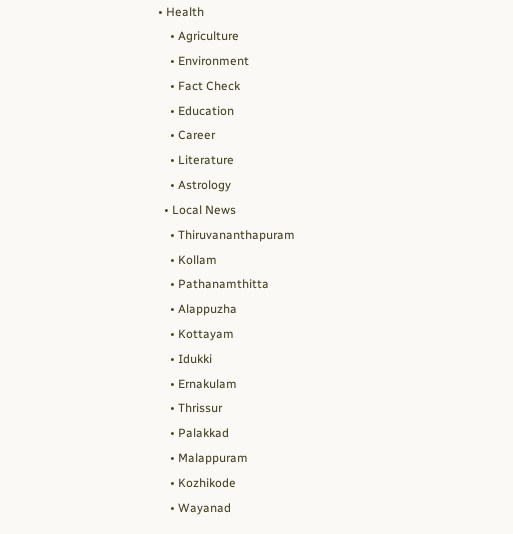• Health
    • Agriculture
    • Environment
    • Fact Check
    • Education
    • Career
    • Literature
    • Astrology
  • Local News
    • Thiruvananthapuram
    • Kollam
    • Pathanamthitta
    • Alappuzha
    • Kottayam
    • Idukki
    • Ernakulam
    • Thrissur
    • Palakkad
    • Malappuram
    • Kozhikode
    • Wayanad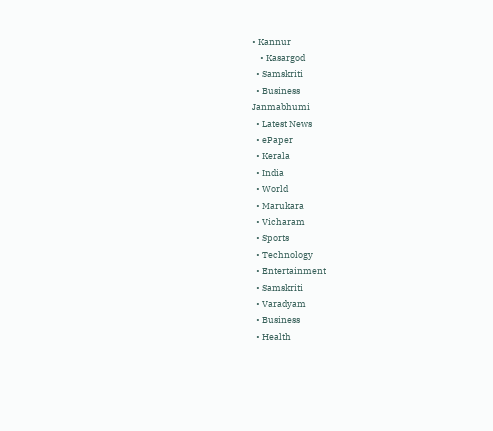• Kannur
    • Kasargod
  • Samskriti
  • Business
Janmabhumi
  • Latest News
  • ePaper
  • Kerala
  • India
  • World
  • Marukara
  • Vicharam
  • Sports
  • Technology
  • Entertainment
  • Samskriti
  • Varadyam
  • Business
  • Health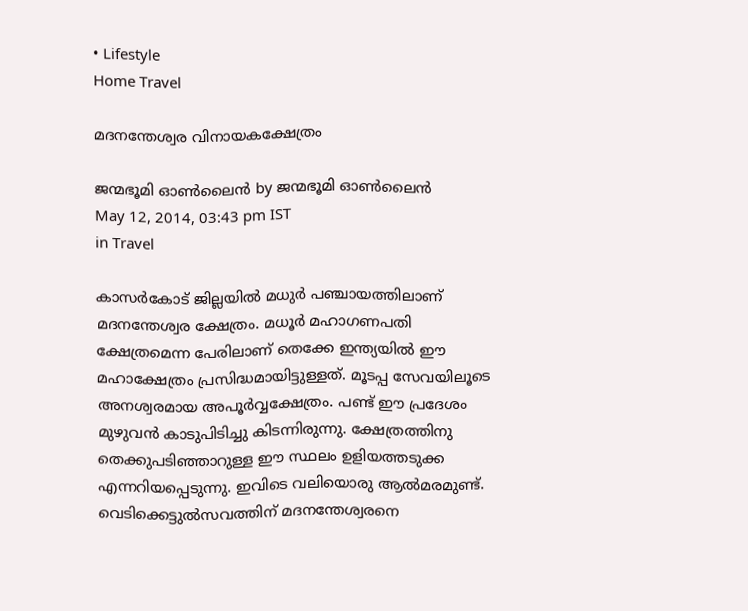• Lifestyle
Home Travel

മദനന്തേശ്വര വിനായകക്ഷേത്രം

ജന്മഭൂമി ഓണ്‍ലൈന്‍ by ജന്മഭൂമി ഓണ്‍ലൈന്‍
May 12, 2014, 03:43 pm IST
in Travel

കാസര്‍കോട്‌ ജില്ലയില്‍ മധുര്‍ പഞ്ചായത്തിലാണ്‌ മദനന്തേശ്വര ക്ഷേത്രം. മധൂര്‍ മഹാഗണപതി ക്ഷേത്രമെന്ന പേരിലാണ്‌ തെക്കേ ഇന്ത്യയില്‍ ഈ മഹാക്ഷേത്രം പ്രസിദ്ധമായിട്ടുള്ളത്‌. മൂടപ്പ സേവയിലൂടെ അനശ്വരമായ അപൂര്‍വ്വക്ഷേത്രം. പണ്ട്‌ ഈ പ്രദേശം മുഴുവന്‍ കാടുപിടിച്ചു കിടന്നിരുന്നു. ക്ഷേത്രത്തിനു തെക്കുപടിഞ്ഞാറുള്ള ഈ സ്ഥലം ഉളിയത്തടുക്ക എന്നറിയപ്പെടുന്നു. ഇവിടെ വലിയൊരു ആല്‍മരമുണ്ട്‌. വെടിക്കെട്ടുല്‍സവത്തിന്‌ മദനന്തേശ്വരനെ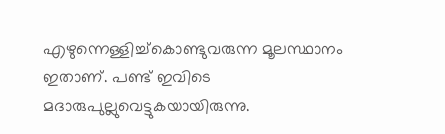എഴുന്നെള്ളിച്ച്കൊണ്ടുവരുന്ന മൂലസ്ഥാനം ഇതാണ്‌. പണ്ട്‌ ഇവിടെ മദാരുപുല്ലുവെട്ടുകയായിരുന്നു.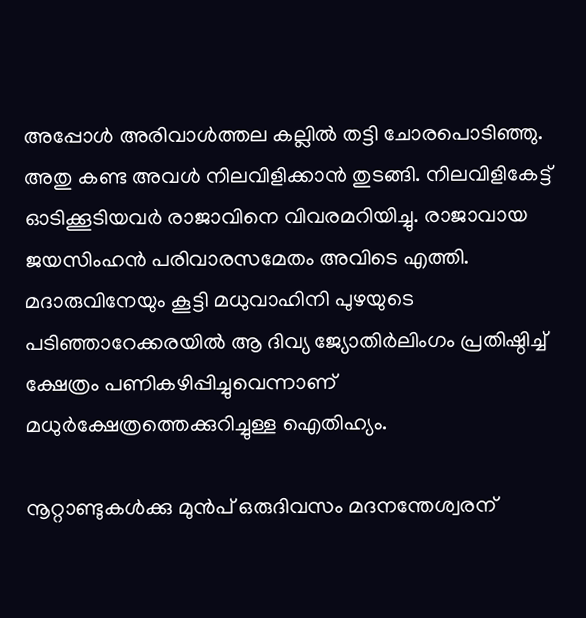അപ്പോള്‍ അരിവാള്‍ത്തല കല്ലില്‍ തട്ടി ചോരപൊടിഞ്ഞു. അതു കണ്ട അവള്‍ നിലവിളിക്കാന്‍ തുടങ്ങി. നിലവിളികേട്ട്‌ ഓടിക്കൂടിയവര്‍ രാജാവിനെ വിവരമറിയിച്ചു. രാജാവായ ജയസിംഹന്‍ പരിവാരസമേതം അവിടെ എത്തി. മദാരുവിനേയും കൂട്ടി മധുവാഹിനി പുഴയുടെ പടിഞ്ഞാറേക്കരയില്‍ ആ ദിവ്യ ജ്യോതിര്‍ലിംഗം പ്രതിഷ്ഠിച്ച്‌ ക്ഷേത്രം പണികഴിപ്പിച്ചുവെന്നാണ്‌ മധുര്‍ക്ഷേത്രത്തെക്കുറിച്ചുള്ള ഐതിഹ്യം.

നൂറ്റാണ്ടുകള്‍ക്കു മുന്‍പ്‌ ഒരുദിവസം മദനന്തേശ്വരന്‌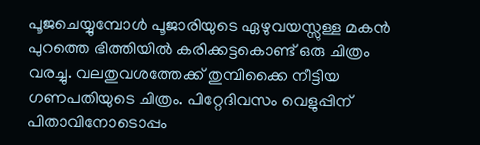പൂജചെയ്യുമ്പോള്‍ പൂജാരിയുടെ ഏഴുവയസ്സുള്ള മകന്‍ പുറത്തെ ഭിത്തിയില്‍ കരിക്കട്ടകൊണ്ട്‌ ഒരു ചിത്രം വരച്ചു. വലതുവശത്തേക്ക്‌ തുമ്പിക്കൈ നീട്ടിയ ഗണപതിയുടെ ചിത്രം. പിറ്റേദിവസം വെളുപ്പിന്‌ പിതാവിനോടൊപ്പം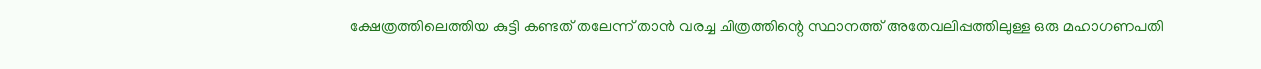ക്ഷേത്രത്തിലെത്തിയ കുട്ടി കണ്ടത്‌ തലേന്ന്‌ താന്‍ വരച്ച ചിത്രത്തിന്റെ സ്ഥാനത്ത്‌ അതേവലിപ്പത്തിലുള്ള ഒരു മഹാഗണപതി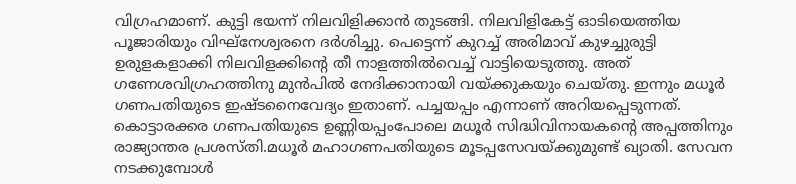വിഗ്രഹമാണ്‌. കുട്ടി ഭയന്ന്‌ നിലവിളിക്കാന്‍ തുടങ്ങി. നിലവിളികേട്ട്‌ ഓടിയെത്തിയ പൂജാരിയും വിഘ്നേശ്വരനെ ദര്‍ശിച്ചു. പെട്ടെന്ന്‌ കുറച്ച്‌ അരിമാവ്‌ കുഴച്ചുരുട്ടി ഉരുളകളാക്കി നിലവിളക്കിന്റെ തീ നാളത്തില്‍വെച്ച്‌ വാട്ടിയെടുത്തു. അത്‌ ഗണേശവിഗ്രഹത്തിനു മുന്‍പില്‍ നേദിക്കാനായി വയ്‌ക്കുകയും ചെയ്തു. ഇന്നും മധൂര്‍ ഗണപതിയുടെ ഇഷ്ടനൈവേദ്യം ഇതാണ്‌. പച്ചയപ്പം എന്നാണ്‌ അറിയപ്പെടുന്നത്‌. കൊട്ടാരക്കര ഗണപതിയുടെ ഉണ്ണിയപ്പംപോലെ മധൂര്‍ സിദ്ധിവിനായകന്റെ അപ്പത്തിനും രാജ്യാന്തര പ്രശസ്തി.മധൂര്‍ മഹാഗണപതിയുടെ മൂടപ്പസേവയ്‌ക്കുമുണ്ട്‌ ഖ്യാതി. സേവന നടക്കുമ്പോള്‍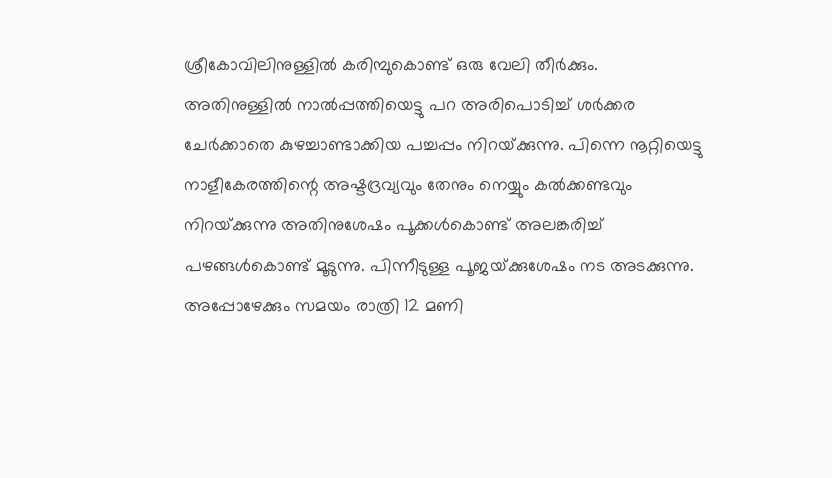ശ്രീകോവിലിനുള്ളില്‍ കരിമ്പുകൊണ്ട്‌ ഒരു വേലി തീര്‍ക്കും. അതിനുള്ളില്‍ നാല്‍പ്പത്തിയെട്ടു പറ അരിപൊടിച്ച്‌ ശര്‍ക്കര ചേര്‍ക്കാതെ കുഴച്ചാണ്ടാക്കിയ പച്ചപ്പം നിറയ്‌ക്കുന്നു. പിന്നെ നൂറ്റിയെട്ടു നാളീകേരത്തിന്റെ അഷ്ടദ്രവ്യവും തേനും നെയ്യും കല്‍ക്കണ്ടവും നിറയ്‌ക്കുന്നു അതിനുശേഷം പൂക്കള്‍കൊണ്ട്‌ അലങ്കരിച്ച്‌ പഴങ്ങള്‍കൊണ്ട്‌ മൂടുന്നു. പിന്നീടുള്ള പൂജയ്‌ക്കുശേഷം നട അടക്കുന്നു. അപ്പോഴേക്കും സമയം രാത്രി 12 മണി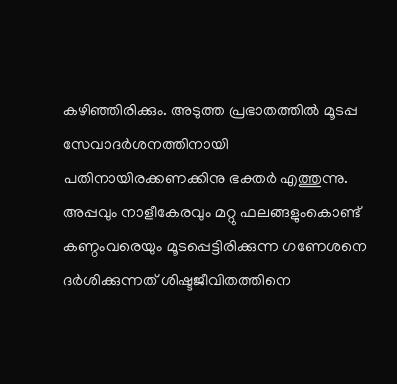കഴിഞ്ഞിരിക്കും. അടുത്ത പ്രഭാതത്തില്‍ മൂടപ്പ സേവാദര്‍ശനത്തിനായി പതിനായിരക്കണക്കിനു ഭക്തര്‍ എത്തുന്നു. അപ്പവും നാളീകേരവും മറ്റു ഫലങ്ങളുംകൊണ്ട്‌ കണ്ഠംവരെയും മൂടപ്പെട്ടിരിക്കുന്ന ഗണേശനെ ദര്‍ശിക്കുന്നത്‌ ശിഷ്ടജീവിതത്തിനെ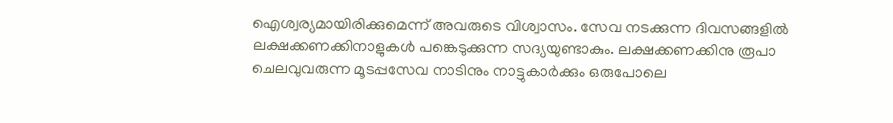ഐശ്വര്യമായിരിക്കുമെന്ന്‌ അവരുടെ വിശ്വാസം. സേവ നടക്കുന്ന ദിവസങ്ങളില്‍ ലക്ഷക്കണക്കിനാളുകള്‍ പങ്കെടുക്കുന്ന സദ്യയുണ്ടാകും. ലക്ഷക്കണക്കിനു രൂപാ ചെലവുവരുന്ന മൂടപ്പസേവ നാടിനും നാട്ടുകാര്‍ക്കും ഒരുപോലെ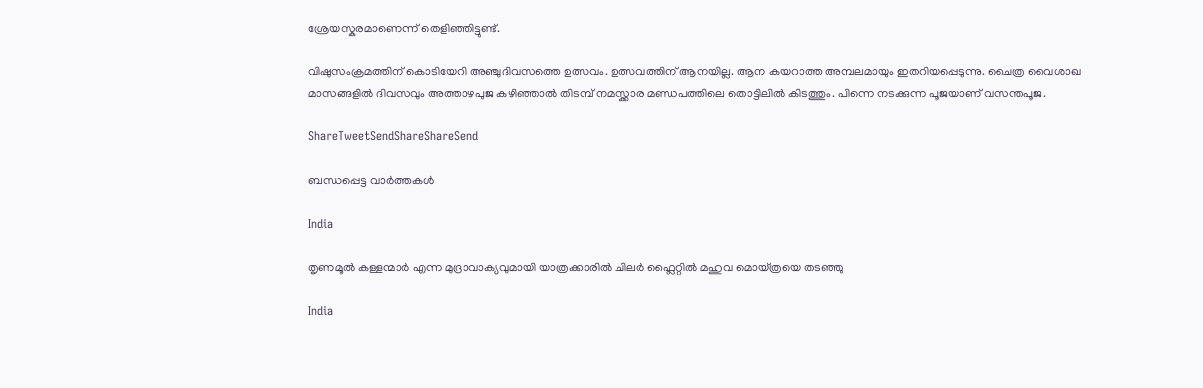ശ്രേയസ്കരമാണെന്ന്‌ തെളിഞ്ഞിട്ടുണ്ട്‌.

വിഷുസംക്രമത്തിന്‌ കൊടിയേറി അഞ്ചുദിവസത്തെ ഉത്സവം. ഉത്സവത്തിന്‌ ആനയില്ല. ആന കയറാത്ത അമ്പലമായും ഇതറിയപ്പെടുന്നു. ചൈത്ര വൈശാഖ മാസങ്ങളില്‍ ദിവസവും അത്താഴപുജ കഴിഞ്ഞാല്‍ തിടമ്പ്‌ നമസ്ക്കാര മണ്ഡപത്തിലെ തൊട്ടിലില്‍ കിടത്തും. പിന്നെ നടക്കുന്ന പൂജയാണ്‌ വസന്തപൂജ.

ShareTweetSendShareShareSend

ബന്ധപ്പെട്ട വാര്‍ത്തകള്‍

India

തൃണമൂല്‍ കള്ളന്മാര്‍ എന്ന മുദ്രാവാക്യവുമായി യാത്രക്കാരില്‍ ചിലര്‍ ഫ്ലൈറ്റില്‍ മഹുവ മൊയ്ത്രയെ തടഞ്ഞു

India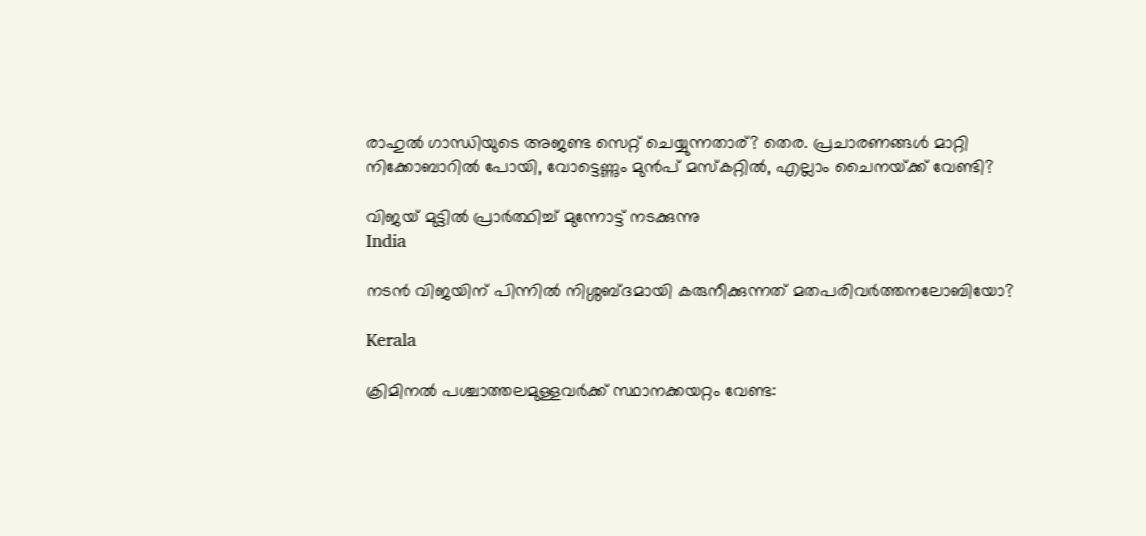രാഹുല്‍ ഗാന്ധിയുടെ അജണ്ട സെറ്റ് ചെയ്യുന്നതാര്? തെര. പ്രചാരണങ്ങള്‍ മാറ്റി നിക്കോബാറില്‍ പോയി, വോട്ടെണ്ണും മുന്‍പ് മസ്കറ്റില്‍, എല്ലാം ചൈനയ്‌ക്ക് വേണ്ടി?

വിജയ് മുട്ടില്‍ പ്രാര്‍ത്ഥിച്ച് മുന്നോട്ട് നടക്കുന്നു
India

നടന്‍ വിജയിന് പിന്നില്‍ നിശ്ശബ്ദമായി കരുനീക്കുന്നത് മതപരിവര്‍ത്തനലോബിയോ?

Kerala

ക്രിമിനല്‍ പശ്ചാത്തലമുള്ളവര്‍ക്ക് സ്ഥാനക്കയറ്റം വേണ്ട: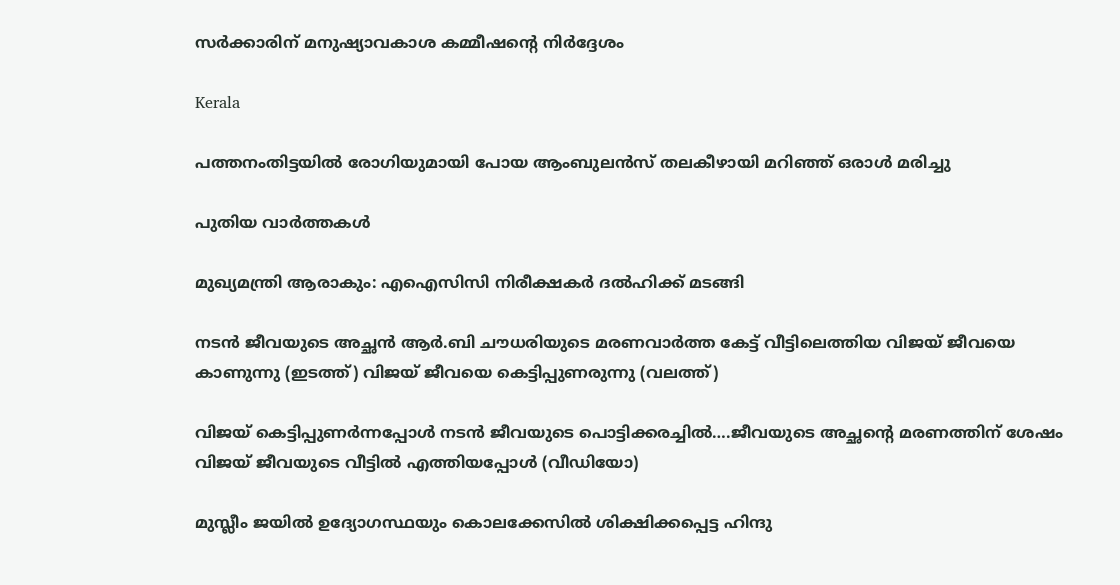സര്‍ക്കാരിന് മനുഷ്യാവകാശ കമ്മീഷന്റെ നിര്‍ദ്ദേശം

Kerala

പത്തനംതിട്ടയില്‍ രോഗിയുമായി പോയ ആംബുലന്‍സ് തലകീഴായി മറിഞ്ഞ് ഒരാള്‍ മരിച്ചു

പുതിയ വാര്‍ത്തകള്‍

മുഖ്യമന്ത്രി ആരാകും: എഐസിസി നിരീക്ഷകര്‍ ദല്‍ഹിക്ക് മടങ്ങി

നടന്‍ ജീവയുടെ അച്ഛന്‍ ആര്‍.ബി ചൗധരിയുടെ മരണവാര്‍ത്ത കേട്ട് വീട്ടിലെത്തിയ വിജയ് ജീവയെ കാണുന്നു (ഇടത്ത്) വിജയ് ജീവയെ കെട്ടിപ്പുണരുന്നു (വലത്ത്)

വിജയ് കെട്ടിപ്പുണര്‍ന്നപ്പോള്‍ നടന്‍ ജീവയുടെ പൊട്ടിക്കരച്ചില്‍….ജീവയുടെ അച്ഛന്റെ മരണത്തിന് ശേഷം വിജയ് ജീവയുടെ വീട്ടില്‍ എത്തിയപ്പോള്‍ (വീഡിയോ)

മുസ്ലീം ജയില്‍ ഉദ്യോഗസ്ഥയും കൊലക്കേസില്‍ ശിക്ഷിക്കപ്പെട്ട ഹിന്ദു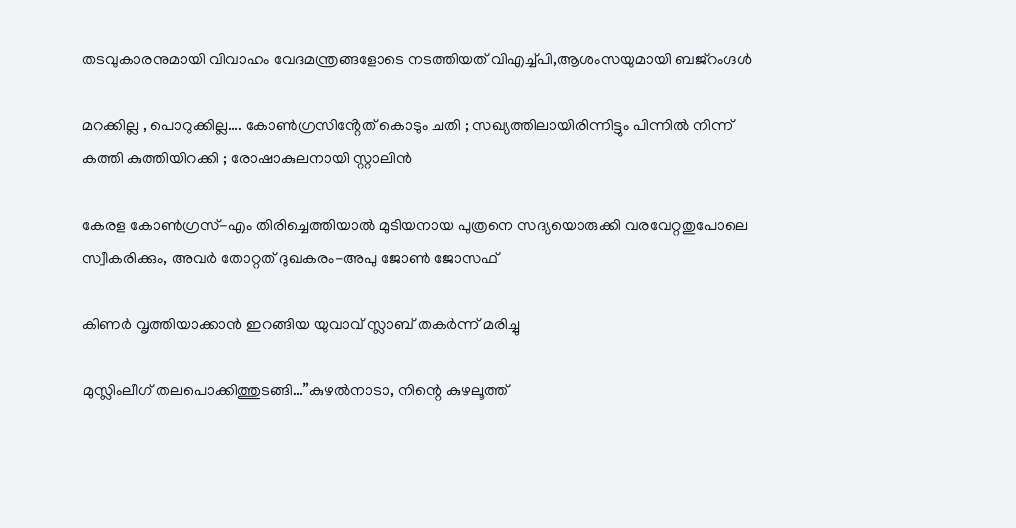തടവുകാരനുമായി വിവാഹം വേദമന്ത്രങ്ങളോടെ നടത്തിയത് വിഎച്ച്പി,ആശംസയുമായി ബജ്‌റംഗ്ദള്‍

മറക്കില്ല , പൊറുക്കില്ല…. കോൺഗ്രസിൻ്റേത് കൊടും ചതി ; സഖ്യത്തിലായിരിന്നിട്ടും പിന്നിൽ നിന്ന് കത്തി കുത്തിയിറക്കി ; രോഷാകുലനായി സ്റ്റാലിൻ

കേരള കോണ്‍ഗ്രസ്-എം തിരിച്ചെത്തിയാല്‍ മുടിയനായ പുത്രനെ സദ്യയൊരുക്കി വരവേറ്റതുപോലെ സ്വീകരിക്കും, അവര്‍ തോറ്റത് ദുഖകരം-അപു ജോണ്‍ ജോസഫ്

കിണര്‍ വൃത്തിയാക്കാന്‍ ഇറങ്ങിയ യുവാവ് സ്ലാബ് തകര്‍ന്ന് മരിച്ചു

മുസ്ലിംലീഗ് തലപൊക്കിത്തുടങ്ങി…”കുഴൽനാടാ, നിന്റെ കുഴലൂത്ത്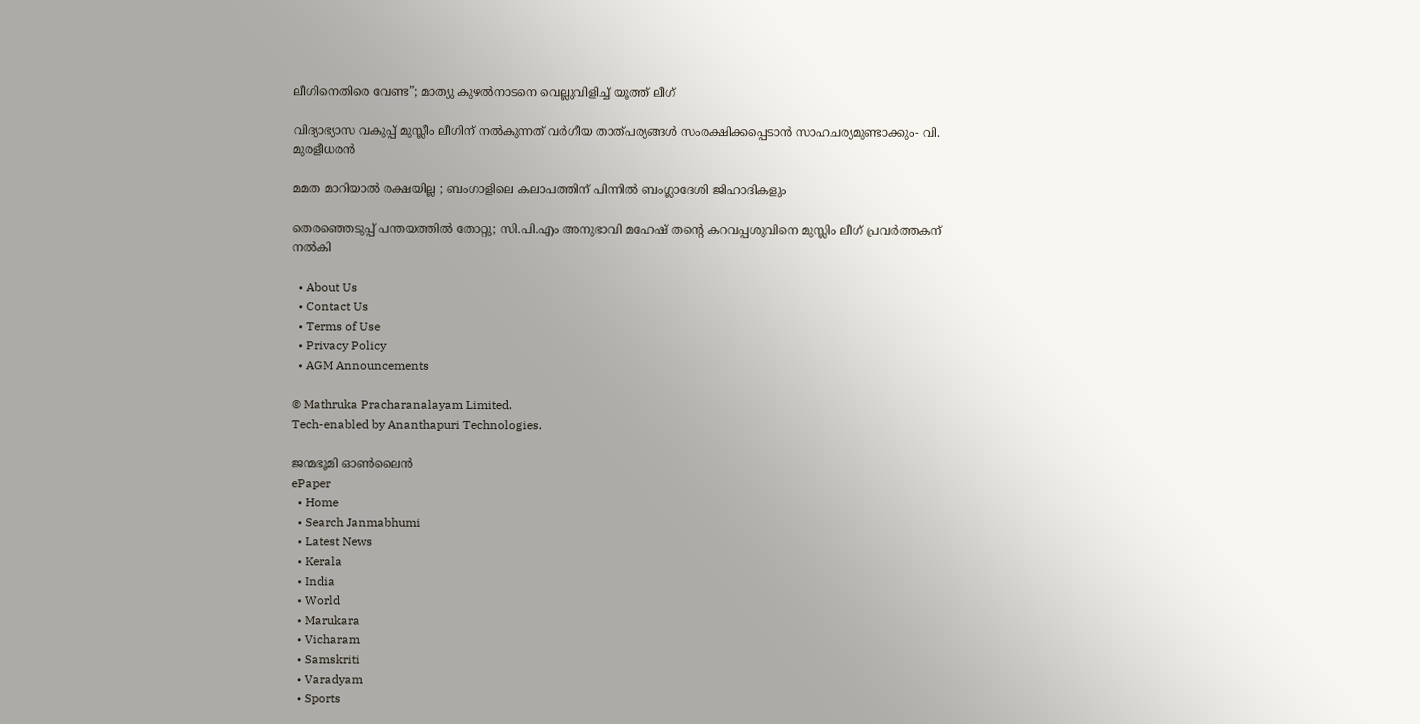ലീഗിനെതിരെ വേണ്ട”; മാത്യു കുഴൽനാടനെ വെല്ലുവിളിച്ച് യൂത്ത് ലീഗ്

വിദ്യാഭ്യാസ വകുപ്പ് മുസ്ലീം ലീഗിന് നല്‍കുന്നത് വര്‍ഗീയ താത്പര്യങ്ങള്‍ സംരക്ഷിക്കപ്പെടാന്‍ സാഹചര്യമുണ്ടാക്കും- വി. മുരളീധരന്‍

മമത മാറിയാൽ രക്ഷയില്ല ; ബംഗാളിലെ കലാപത്തിന് പിന്നിൽ ബംഗ്ലാദേശി ജിഹാദികളും

തെരഞ്ഞെടുപ്പ് പന്തയത്തില്‍ തോറ്റു; സി.പി.എം അനുഭാവി മഹേഷ് തന്റെ കറവപ്പശുവിനെ മുസ്ലിം ലീഗ് പ്രവര്‍ത്തകന് നല്‍കി

  • About Us
  • Contact Us
  • Terms of Use
  • Privacy Policy
  • AGM Announcements

© Mathruka Pracharanalayam Limited.
Tech-enabled by Ananthapuri Technologies.

ജന്മഭൂമി ഓണ്‍ലൈന്‍
ePaper
  • Home
  • Search Janmabhumi
  • Latest News
  • Kerala
  • India
  • World
  • Marukara
  • Vicharam
  • Samskriti
  • Varadyam
  • Sports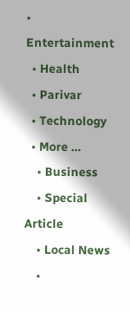• Entertainment
  • Health
  • Parivar
  • Technology
  • More …
    • Business
    • Special Article
    • Local News
    •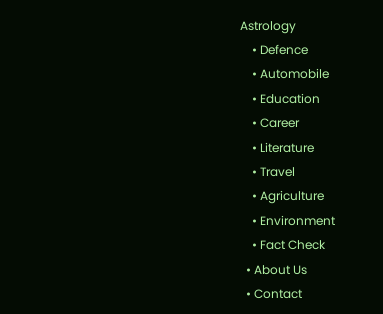Astrology
    • Defence
    • Automobile
    • Education
    • Career
    • Literature
    • Travel
    • Agriculture
    • Environment
    • Fact Check
  • About Us
  • Contact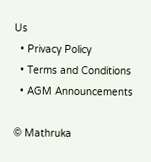Us
  • Privacy Policy
  • Terms and Conditions
  • AGM Announcements

© Mathruka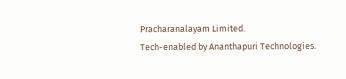Pracharanalayam Limited.
Tech-enabled by Ananthapuri Technologies.